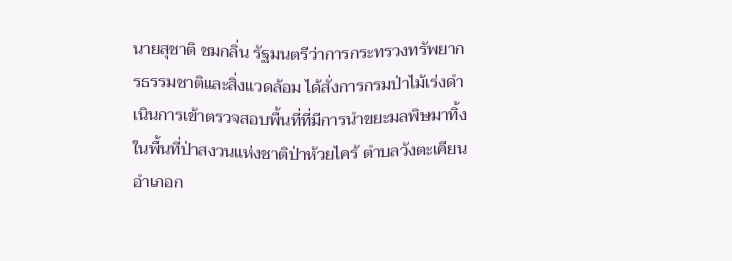นายสุชาติ ชมกลิ่น รัฐมนตรีว่าการกระทรวงทรัพยากรธรรมชาติและสิ่งแวดล้อม ได้สั่งการกรมป่าไม้เร่งดำเนินการเข้าตรวจสอบพื้นที่ที่มีการนำขยะมลพิษมาทิ้งในพื้นที่ป่าสงวนแห่งชาติป่าห้วยไคร้ ตำบลวังตะเคียน อำเภอก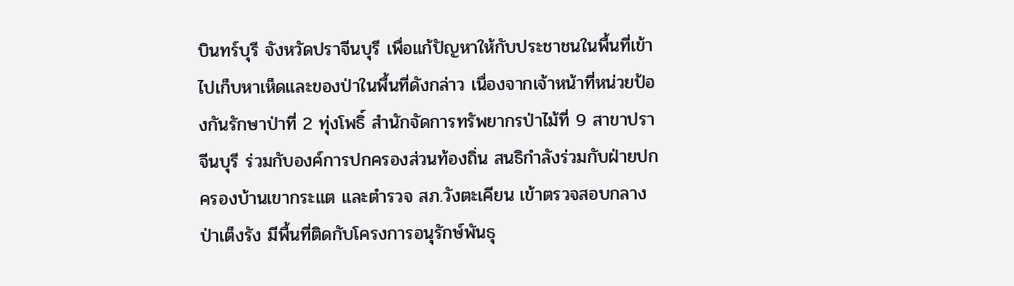บินทร์บุรี จังหวัดปราจีนบุรี เพื่อแก้ปัญหาให้กับประชาชนในพื้นที่เข้าไปเก็บหาเห็ดและของป่าในพื้นที่ดังกล่าว เนื่องจากเจ้าหน้าที่หน่วยป้องกันรักษาป่าที่ 2 ทุ่งโพธิ์ สำนักจัดการทรัพยากรป่าไม้ที่ 9 สาขาปราจีนบุรี ร่วมกับองค์การปกครองส่วนท้องถิ่น สนธิกำลังร่วมกับฝ่ายปกครองบ้านเขากระแต และตำรวจ สภ.วังตะเคียน เข้าตรวจสอบกลางป่าเต็งรัง มีพื้นที่ติดกับโครงการอนุรักษ์พันธุ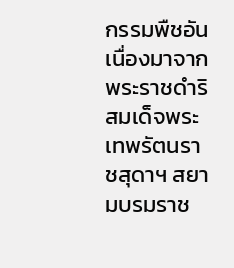กรรมพืชอันเนื่องมาจากพระราชดำริ สมเด็จพระเทพรัตนราชสุดาฯ สยามบรมราช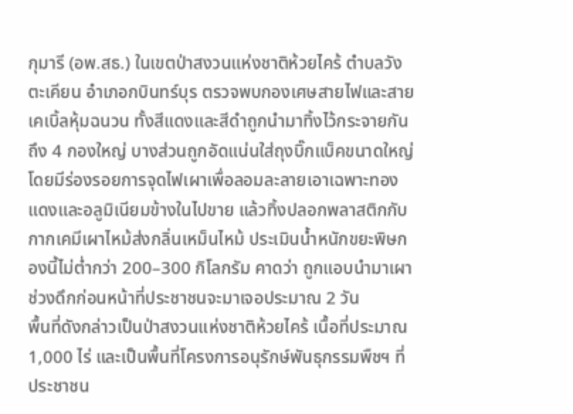กุมารี (อพ.สธ.) ในเขตป่าสงวนแห่งชาติห้วยไคร้ ตำบลวังตะเคียน อำเภอกบินทร์บุร ตรวจพบกองเศษสายไฟและสายเคเบิ้ลหุ้มฉนวน ทั้งสีแดงและสีดำถูกนำมาทิ้งไว้กระจายกันถึง 4 กองใหญ่ บางส่วนถูกอัดแน่นใส่ถุงบิ๊กแบ็คขนาดใหญ่ โดยมีร่องรอยการจุดไฟเผาเพื่อลอมละลายเอาเฉพาะทองแดงและอลูมิเนียมข้างในไปขาย แล้วทิ้งปลอกพลาสติกกับกากเคมีเผาไหม้ส่งกลิ่นเหม็นไหม้ ประเมินน้ำหนักขยะพิษกองนี้ไม่ต่ำกว่า 200–300 กิโลกรัม คาดว่า ถูกแอบนำมาเผาช่วงดึกก่อนหน้าที่ประชาชนจะมาเจอประมาณ 2 วัน
พื้นที่ดังกล่าวเป็นป่าสงวนแห่งชาติห้วยไคร้ เนื้อที่ประมาณ 1,000 ไร่ และเป็นพื้นที่โครงการอนุรักษ์พันธุกรรมพืชฯ ที่ประชาชน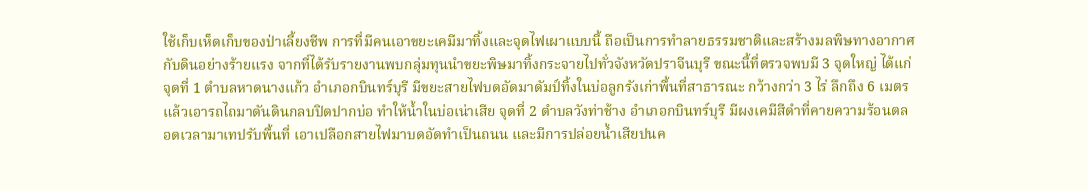ใช้เก็บเห็ดเก็บของป่าเลี้ยงชีพ การที่มีคนเอาขยะเคมีมาทิ้งและจุดไฟเผาแบบนี้ ถือเป็นการทำลายธรรมชาติและสร้างมลพิษทางอากาศกับดินอย่างร้ายแรง จากที่ได้รับรายงานพบกลุ่มทุนนำขยะพิษมาทิ้งกระจายไปทั่วจังหวัดปราจีนบุรี ขณะนี้ที่ตรวจพบมี 3 จุดใหญ่ ได้แก่จุดที่ 1 ตำบลหาดนางแก้ว อำเภอกบินทร์บุรี มีขยะสายไฟบดอัดมาดัมป์ทิ้งในบ่อลูกรังเก่าพื้นที่สาธารณะ กว้างกว่า 3 ไร่ ลึกถึง 6 เมตร แล้วเอารถไถมาดันดินกลบปิดปากบ่อ ทำให้น้ำในบ่อเน่าเสีย จุดที่ 2 ตำบลวังท่าช้าง อำเภอกบินทร์บุรี มีผงเคมีสีดำที่คายความร้อนตลอดเวลามาเทปรับพื้นที่ เอาเปลือกสายไฟมาบดอัดทำเป็นถนน และมีการปล่อยน้ำเสียปนค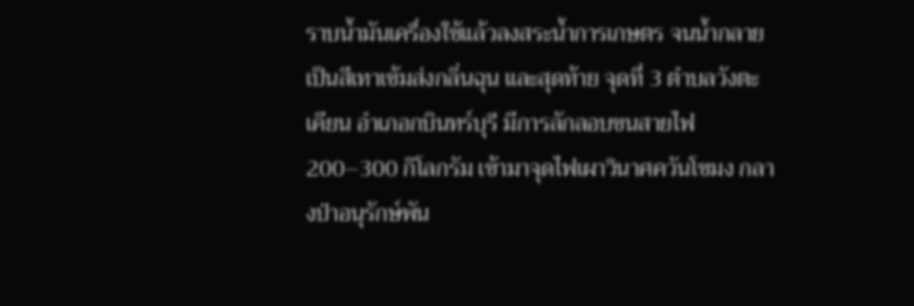ราบน้ำมันเครื่องใช้แล้วลงสระน้ำการเกษตร จนน้ำกลายเป็นสีเทาเข้มส่งกลิ่นฉุน และสุดท้าย จุดที่ 3 ตำบลวังตะเคียน อำเภอกบินทร์บุรี มีการลักลอบขนสายไฟ 200–300 กิโลกรัม เข้ามาจุดไฟเผาวินาศควันโขมง กลางป่าอนุรักษ์พัน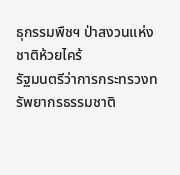ธุกรรมพืชฯ ป่าสงวนแห่งชาติห้วยไคร้
รัฐมนตรีว่าการกระทรวงทรัพยากรธรรมชาติ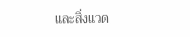และสิ่งแวด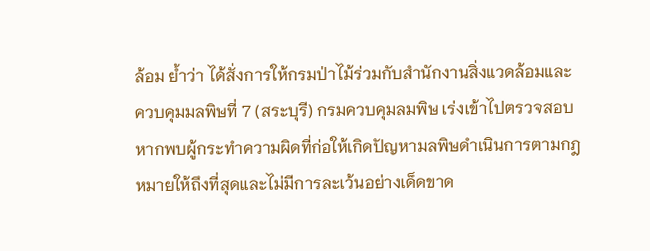ล้อม ย้ำว่า ได้สั่งการให้กรมป่าไม้ร่วมกับสำนักงานสิ่งแวดล้อมและควบคุมมลพิษที่ 7 (สระบุรี) กรมควบคุมลมพิษ เร่งเข้าไปตรวจสอบ หากพบผู้กระทำความผิดที่ก่อให้เกิดปัญหามลพิษดำเนินการตามกฎหมายให้ถึงที่สุดและไม่มีการละเว้นอย่างเด็ดขาด